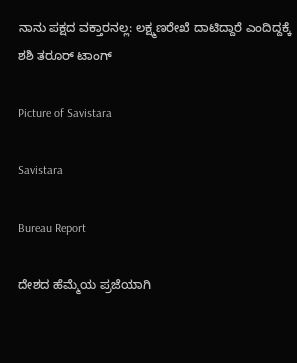ನಾನು ಪಕ್ಷದ ವಕ್ತಾರನಲ್ಲ: ಲಕ್ಷ್ಮಣರೇಖೆ ದಾಟಿದ್ದಾರೆ ಎಂದಿದ್ದಕ್ಕೆ ಶಶಿ ತರೂ‌ರ್ ಟಾಂಗ್

Picture of Savistara

Savistara

Bureau Report

ದೇಶದ ಹೆಮ್ಮೆಯ ಪ್ರಜೆಯಾಗಿ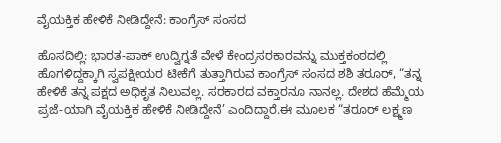ವೈಯಕ್ತಿಕ ಹೇಳಿಕೆ ನೀಡಿದ್ದೇನೆ: ಕಾಂಗ್ರೆಸ್‌ ಸಂಸದ

ಹೊಸದಿಲ್ಲಿ: ಭಾರತ-ಪಾಕ್ ಉದ್ವಿಗ್ನತೆ ವೇಳೆ ಕೇಂದ್ರಸರಕಾರವನ್ನು ಮುಕ್ತಕಂಠದಲ್ಲಿ ಹೊಗಳಿದ್ದಕ್ಕಾಗಿ ಸ್ವಪಕ್ಷೀಯರ ಟೀಕೆಗೆ ತುತ್ತಾಗಿರುವ ಕಾಂಗ್ರೆಸ್‌ ಸಂಸದ ಶಶಿ ತರೂರ್, “ತನ್ನ ಹೇಳಿಕೆ ತನ್ನ ಪಕ್ಷದ ಅಧಿಕೃತ ನಿಲುವಲ್ಲ. ಸರಕಾರದ ವಕ್ತಾರನೂ ನಾನಲ್ಲ. ದೇಶದ ಹೆಮ್ಮೆಯ ಪ್ರಜೆ-ಯಾಗಿ ವೈಯಕ್ತಿಕ ಹೇಳಿಕೆ ನೀಡಿದ್ದೇನೆ’ ಎಂದಿದ್ದಾರೆ.ಈ ಮೂಲಕ “ತರೂರ್ ಲಕ್ಷ್ಮಣ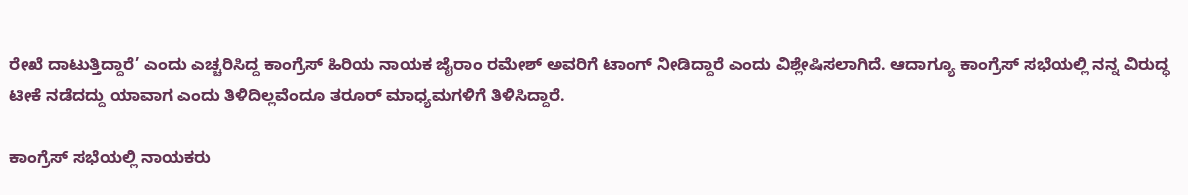ರೇಖೆ ದಾಟುತ್ತಿದ್ದಾರೆ’ ಎಂದು ಎಚ್ಚರಿಸಿದ್ದ ಕಾಂಗ್ರೆಸ್ ಹಿರಿಯ ನಾಯಕ ಜೈರಾಂ ರಮೇಶ್ ಅವರಿಗೆ ಟಾಂಗ್ ನೀಡಿದ್ದಾರೆ ಎಂದು ವಿಶ್ಲೇಷಿಸಲಾಗಿದೆ. ಆದಾಗ್ಯೂ ಕಾಂಗ್ರೆಸ್ ಸಭೆಯಲ್ಲಿ ನನ್ನ ವಿರುದ್ಧ ಟೀಕೆ ನಡೆದದ್ದು ಯಾವಾಗ ಎಂದು ತಿಳಿದಿಲ್ಲವೆಂದೂ ತರೂರ್ ಮಾಧ್ಯಮಗಳಿಗೆ ತಿಳಿಸಿದ್ದಾರೆ.

ಕಾಂಗ್ರೆಸ್‌ ಸಭೆಯಲ್ಲಿ ನಾಯಕರು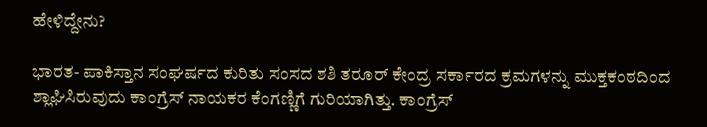ಹೇಳಿದ್ದೇನು?

ಭಾರತ- ಪಾಕಿಸ್ತಾನ ಸಂಘರ್ಷದ ಕುರಿತು ಸಂಸದ ಶಶಿ ತರೂರ್ ಕೇಂದ್ರ ಸರ್ಕಾರದ ಕ್ರಮಗಳನ್ನು ಮುಕ್ತಕಂಠದಿಂದ ಶ್ಲಾಘಿಸಿರುವುದು ಕಾಂಗ್ರೆಸ್ ನಾಯಕರ ಕೆಂಗಣ್ಣಿಗೆ ಗುರಿಯಾಗಿತ್ತು. ಕಾಂಗ್ರೆಸ್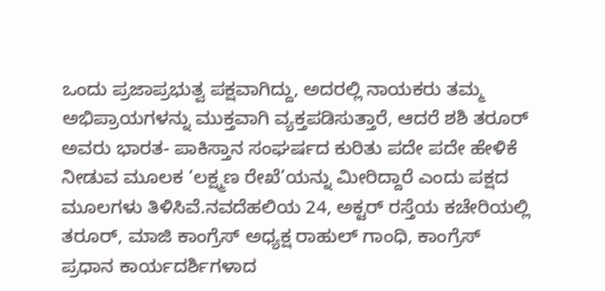ಒಂದು ಪ್ರಜಾಪ್ರಭುತ್ವ ಪಕ್ಷವಾಗಿದ್ದು, ಅದರಲ್ಲಿ ನಾಯಕರು ತಮ್ಮ ಅಭಿಪ್ರಾಯಗಳನ್ನು ಮುಕ್ತವಾಗಿ ವ್ಯಕ್ತಪಡಿಸುತ್ತಾರೆ, ಆದರೆ ಶಶಿ ತರೂ‌ರ್ ಅವರು ಭಾರತ- ಪಾಕಿಸ್ತಾನ ಸಂಘರ್ಷದ ಕುರಿತು ಪದೇ ಪದೇ ಹೇಳಿಕೆ ನೀಡುವ ಮೂಲಕ ‘ಲಕ್ಷ್ಮಣ ರೇಖೆ’ಯನ್ನು ಮೀರಿದ್ದಾರೆ ಎಂದು ಪಕ್ಷದ ಮೂಲಗಳು ತಿಳಿಸಿವೆ.ನವದೆಹಲಿಯ 24, ಅಕ್ಟರ್ ರಸ್ತೆಯ ಕಚೇರಿಯಲ್ಲಿ ತರೂ‌ರ್, ಮಾಜಿ ಕಾಂಗ್ರೆಸ್ ಅಧ್ಯಕ್ಷ ರಾಹುಲ್ ಗಾಂಧಿ, ಕಾಂಗ್ರೆಸ್ ಪ್ರಧಾನ ಕಾರ್ಯದರ್ಶಿಗಳಾದ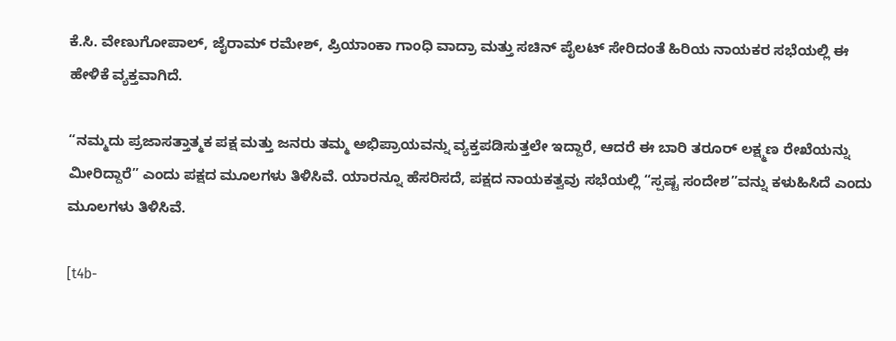ಕೆ.ಸಿ. ವೇಣುಗೋಪಾಲ್‌, ಜೈರಾಮ್ ರಮೇಶ್, ಪ್ರಿಯಾಂಕಾ ಗಾಂಧಿ ವಾದ್ರಾ ಮತ್ತು ಸಚಿನ್ ಪೈಲಟ್ ಸೇರಿದಂತೆ ಹಿರಿಯ ನಾಯಕರ ಸಭೆಯಲ್ಲಿ ಈ ಹೇಳಿಕೆ ವ್ಯಕ್ತವಾಗಿದೆ.

“ನಮ್ಮದು ಪ್ರಜಾಸತ್ತಾತ್ಮಕ ಪಕ್ಷ ಮತ್ತು ಜನರು ತಮ್ಮ ಅಭಿಪ್ರಾಯವನ್ನು ವ್ಯಕ್ತಪಡಿಸುತ್ತಲೇ ಇದ್ದಾರೆ, ಆದರೆ ಈ ಬಾರಿ ತರೂರ್ ಲಕ್ಷ್ಮಣ ರೇಖೆಯನ್ನು ಮೀರಿದ್ದಾರೆ” ಎಂದು ಪಕ್ಷದ ಮೂಲಗಳು ತಿಳಿಸಿವೆ. ಯಾರನ್ನೂ ಹೆಸರಿಸದೆ, ಪಕ್ಷದ ನಾಯಕತ್ವವು ಸಭೆಯಲ್ಲಿ “ಸ್ಪಷ್ಟ ಸಂದೇಶ”ವನ್ನು ಕಳುಹಿಸಿದೆ ಎಂದು ಮೂಲಗಳು ತಿಳಿಸಿವೆ.

[t4b-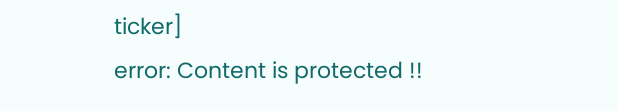ticker]
error: Content is protected !!